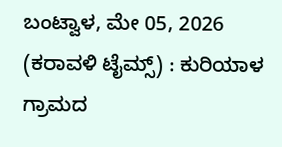ಬಂಟ್ವಾಳ, ಮೇ 05, 2026 (ಕರಾವಳಿ ಟೈಮ್ಸ್) : ಕುರಿಯಾಳ ಗ್ರಾಮದ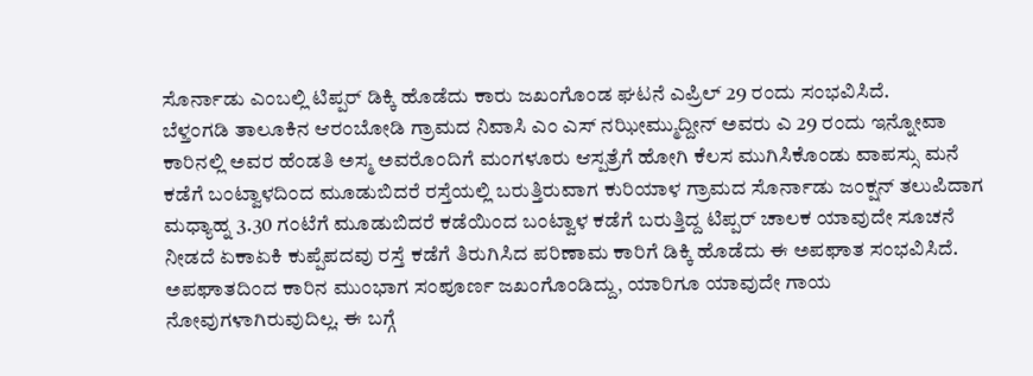ಸೊರ್ನಾಡು ಎಂಬಲ್ಲಿ ಟಿಪ್ಪರ್ ಡಿಕ್ಕಿ ಹೊಡೆದು ಕಾರು ಜಖಂಗೊಂಡ ಘಟನೆ ಎಪ್ರಿಲ್ 29 ರಂದು ಸಂಭವಿಸಿದೆ.
ಬೆಳ್ತಂಗಡಿ ತಾಲೂಕಿನ ಆರಂಬೋಡಿ ಗ್ರಾಮದ ನಿವಾಸಿ ಎಂ ಎಸ್ ನಝೀಮ್ಮುದ್ದೀನ್ ಅವರು ಎ 29 ರಂದು ಇನ್ನೋವಾ ಕಾರಿನಲ್ಲಿ ಅವರ ಹೆಂಡತಿ ಅಸ್ಮ ಅವರೊಂದಿಗೆ ಮಂಗಳೂರು ಆಸ್ಪತ್ರೆಗೆ ಹೋಗಿ ಕೆಲಸ ಮುಗಿಸಿಕೊಂಡು ವಾಪಸ್ಸು ಮನೆ ಕಡೆಗೆ ಬಂಟ್ವಾಳದಿಂದ ಮೂಡುಬಿದರೆ ರಸ್ತೆಯಲ್ಲಿ ಬರುತ್ತಿರುವಾಗ ಕುರಿಯಾಳ ಗ್ರಾಮದ ಸೊರ್ನಾಡು ಜಂಕ್ಷನ್ ತಲುಪಿದಾಗ ಮಧ್ಯಾಹ್ನ 3.30 ಗಂಟೆಗೆ ಮೂಡುಬಿದರೆ ಕಡೆಯಿಂದ ಬಂಟ್ವಾಳ ಕಡೆಗೆ ಬರುತ್ತಿದ್ದ ಟಿಪ್ಪರ್ ಚಾಲಕ ಯಾವುದೇ ಸೂಚನೆ ನೀಡದೆ ಏಕಾಏಕಿ ಕುಪ್ಪೆಪದವು ರಸ್ತೆ ಕಡೆಗೆ ತಿರುಗಿಸಿದ ಪರಿಣಾಮ ಕಾರಿಗೆ ಡಿಕ್ಕಿ ಹೊಡೆದು ಈ ಅಪಘಾತ ಸಂಭವಿಸಿದೆ.
ಅಪಘಾತದಿಂದ ಕಾರಿನ ಮುಂಭಾಗ ಸಂಪೂರ್ಣ ಜಖಂಗೊಂಡಿದ್ದು, ಯಾರಿಗೂ ಯಾವುದೇ ಗಾಯ ನೋವುಗಳಾಗಿರುವುದಿಲ್ಲ. ಈ ಬಗ್ಗೆ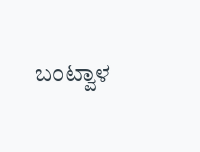ಬಂಟ್ವಾಳ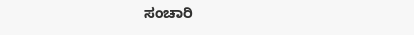ಸಂಚಾರಿ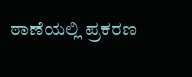ಠಾಣೆಯಲ್ಲಿ ಪ್ರಕರಣ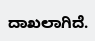ದಾಖಲಾಗಿದೆ.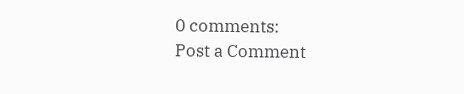0 comments:
Post a Comment